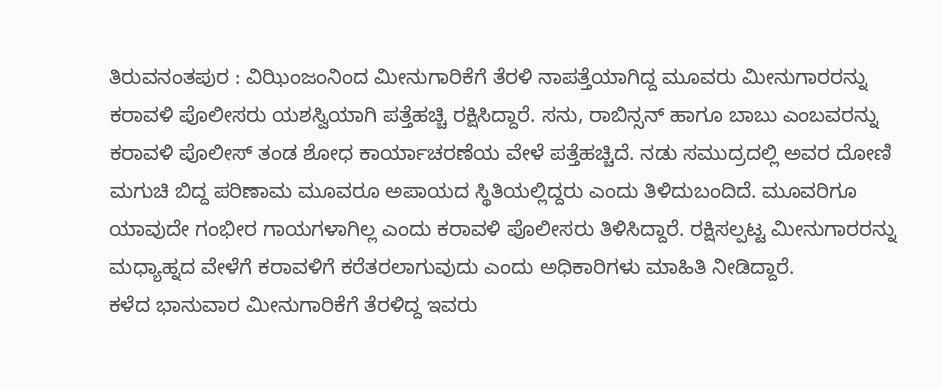ತಿರುವನಂತಪುರ : ವಿಝಿಂಜಂನಿಂದ ಮೀನುಗಾರಿಕೆಗೆ ತೆರಳಿ ನಾಪತ್ತೆಯಾಗಿದ್ದ ಮೂವರು ಮೀನುಗಾರರನ್ನು ಕರಾವಳಿ ಪೊಲೀಸರು ಯಶಸ್ವಿಯಾಗಿ ಪತ್ತೆಹಚ್ಚಿ ರಕ್ಷಿಸಿದ್ದಾರೆ. ಸನು, ರಾಬಿನ್ಸನ್ ಹಾಗೂ ಬಾಬು ಎಂಬವರನ್ನು ಕರಾವಳಿ ಪೊಲೀಸ್ ತಂಡ ಶೋಧ ಕಾರ್ಯಾಚರಣೆಯ ವೇಳೆ ಪತ್ತೆಹಚ್ಚಿದೆ. ನಡು ಸಮುದ್ರದಲ್ಲಿ ಅವರ ದೋಣಿ ಮಗುಚಿ ಬಿದ್ದ ಪರಿಣಾಮ ಮೂವರೂ ಅಪಾಯದ ಸ್ಥಿತಿಯಲ್ಲಿದ್ದರು ಎಂದು ತಿಳಿದುಬಂದಿದೆ. ಮೂವರಿಗೂ ಯಾವುದೇ ಗಂಭೀರ ಗಾಯಗಳಾಗಿಲ್ಲ ಎಂದು ಕರಾವಳಿ ಪೊಲೀಸರು ತಿಳಿಸಿದ್ದಾರೆ. ರಕ್ಷಿಸಲ್ಪಟ್ಟ ಮೀನುಗಾರರನ್ನು ಮಧ್ಯಾಹ್ನದ ವೇಳೆಗೆ ಕರಾವಳಿಗೆ ಕರೆತರಲಾಗುವುದು ಎಂದು ಅಧಿಕಾರಿಗಳು ಮಾಹಿತಿ ನೀಡಿದ್ದಾರೆ.
ಕಳೆದ ಭಾನುವಾರ ಮೀನುಗಾರಿಕೆಗೆ ತೆರಳಿದ್ದ ಇವರು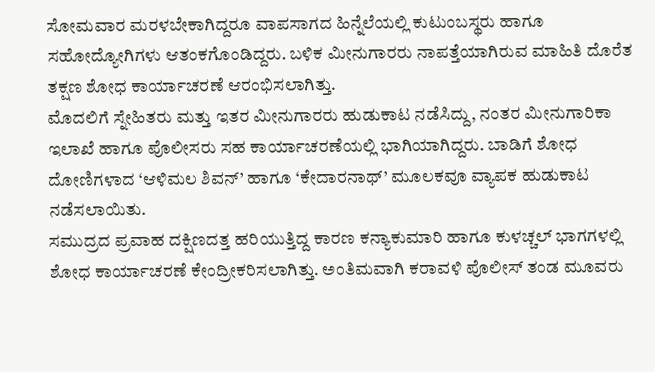ಸೋಮವಾರ ಮರಳಬೇಕಾಗಿದ್ದರೂ ವಾಪಸಾಗದ ಹಿನ್ನೆಲೆಯಲ್ಲಿ ಕುಟುಂಬಸ್ಥರು ಹಾಗೂ ಸಹೋದ್ಯೋಗಿಗಳು ಆತಂಕಗೊಂಡಿದ್ದರು. ಬಳಿಕ ಮೀನುಗಾರರು ನಾಪತ್ತೆಯಾಗಿರುವ ಮಾಹಿತಿ ದೊರೆತ ತಕ್ಷಣ ಶೋಧ ಕಾರ್ಯಾಚರಣೆ ಆರಂಭಿಸಲಾಗಿತ್ತು.
ಮೊದಲಿಗೆ ಸ್ನೇಹಿತರು ಮತ್ತು ಇತರ ಮೀನುಗಾರರು ಹುಡುಕಾಟ ನಡೆಸಿದ್ದು, ನಂತರ ಮೀನುಗಾರಿಕಾ ಇಲಾಖೆ ಹಾಗೂ ಪೊಲೀಸರು ಸಹ ಕಾರ್ಯಾಚರಣೆಯಲ್ಲಿ ಭಾಗಿಯಾಗಿದ್ದರು. ಬಾಡಿಗೆ ಶೋಧ ದೋಣಿಗಳಾದ ‘ಆಳಿಮಲ ಶಿವನ್’ ಹಾಗೂ ‘ಕೇದಾರನಾಥ್’ ಮೂಲಕವೂ ವ್ಯಾಪಕ ಹುಡುಕಾಟ ನಡೆಸಲಾಯಿತು.
ಸಮುದ್ರದ ಪ್ರವಾಹ ದಕ್ಷಿಣದತ್ತ ಹರಿಯುತ್ತಿದ್ದ ಕಾರಣ ಕನ್ಯಾಕುಮಾರಿ ಹಾಗೂ ಕುಳಚ್ಚಲ್ ಭಾಗಗಳಲ್ಲಿ ಶೋಧ ಕಾರ್ಯಾಚರಣೆ ಕೇಂದ್ರೀಕರಿಸಲಾಗಿತ್ತು. ಅಂತಿಮವಾಗಿ ಕರಾವಳಿ ಪೊಲೀಸ್ ತಂಡ ಮೂವರು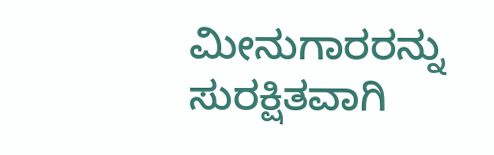ಮೀನುಗಾರರನ್ನು ಸುರಕ್ಷಿತವಾಗಿ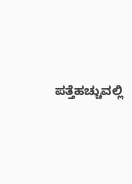ಪತ್ತೆಹಚ್ಚುವಲ್ಲಿ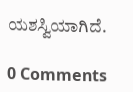ಯಶಸ್ವಿಯಾಗಿದೆ.

0 Comments